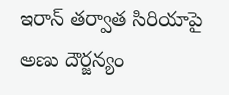ఇరాన్ తర్వాత సిరియాపై అణు దౌర్జన్యం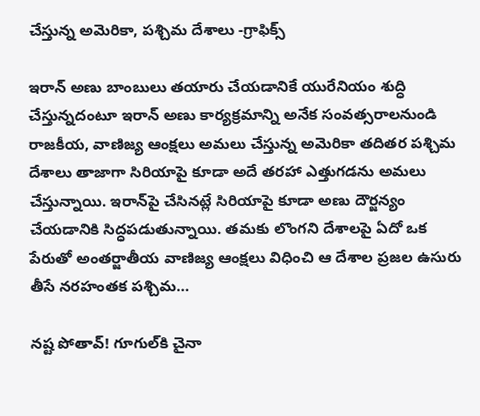చేస్తున్న అమెరికా, పశ్చిమ దేశాలు -గ్రాఫిక్స్

ఇరాన్ అణు బాంబులు తయారు చేయడానికే యురేనియం శుద్ధి చేస్తున్నదంటూ ఇరాన్ అణు కార్యక్రమాన్ని అనేక సంవత్సరాలనుండి రాజకీయ, వాణిజ్య ఆంక్షలు అమలు చేస్తున్న అమెరికా తదితర పశ్చిమ దేశాలు తాజాగా సిరియాపై కూడా అదే తరహా ఎత్తుగడను అమలు చేస్తున్నాయి. ఇరాన్‌పై చేసినట్లే సిరియాపై కూడా అణు దౌర్జన్యం చేయడానికి సిద్ధపడుతున్నాయి. తమకు లొంగని దేశాలపై ఏదో ఒక పేరుతో అంతర్జాతీయ వాణిజ్య ఆంక్షలు విధించి ఆ దేశాల ప్రజల ఉసురు తీసే నరహంతక పశ్చిమ…

నష్ట పోతావ్! గూగుల్‌కి చైనా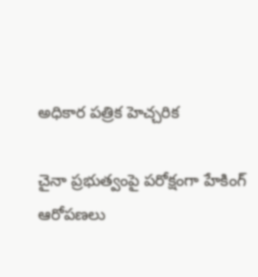అధికార పత్రిక హెచ్చరిక

చైనా ప్రభుత్వంపై పరోక్షంగా హేకింగ్ ఆరోపణలు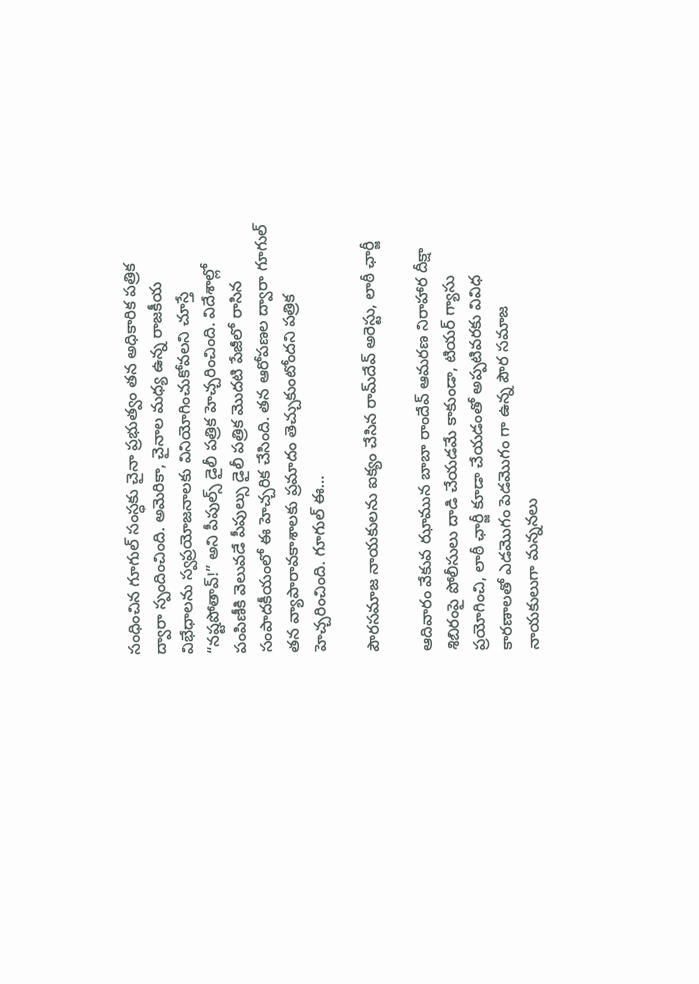సంధించిన గూగుల్ సంస్ధకు చైనా ప్రభుత్వం తన అధికారిక పత్రిక ద్వారా స్పందించింది. అమెరికా, చైనాల మధ్య ఉన్న రాజకీయ విభేధాలను స్వప్రయోజనాలకు వినియోగించుకోవలని చూస్తే “నష్టపోతావ్!” అని పీపుల్స్ డైలీ పత్రిక హెచ్చరించింది. విదేశాల్లో పంపిణీకి వెలువడే పీపుల్సు డైలీ పత్రిక మొదటి పేజీలో రాసిన సంపాదకీయంలో ఈ హెచ్చరిక చేసింది. తన ఆరోపణల ద్వారా గూగుల్ తన వ్యాపారావకాశాలకు ప్రమాదం తెచ్చుకుంటోందని పత్రిక హెచ్చరించింది. గూగుల్ ఈ…

పౌరసమాజ నాయకులను ఐక్యం చేసిన రామ్‌దేవ్ అరెస్టు, లాఠీ ఛార్జీ

ఆదివారం వేకువ ఝామున బాబా రాందేవ్ ఆమరణ నిరాహార దీక్షా శిబిరంపై పోలీసులు దాడి చేయడమే కాకుండా, టియర్ గ్యాసు ప్రయోగించి, లాఠీ ఛార్జీ కూడా చేయడంతో అప్పటివరకు వివిధ కారణాలతో ఎడమొగం పెడమొగం గా ఉన్న పౌర సమాజ నాయకులుగా మన్ననలు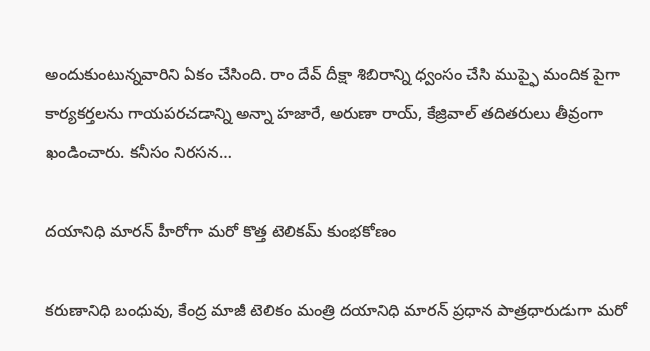అందుకుంటున్నవారిని ఏకం చేసింది. రాం దేవ్ దీక్షా శిబిరాన్ని ధ్వంసం చేసి ముప్ఫై మందిక పైగా కార్యకర్తలను గాయపరచడాన్ని అన్నా హజారే, అరుణా రాయ్, కేజ్రివాల్ తదితరులు తీవ్రంగా ఖండించారు. కనీసం నిరసన…

దయానిధి మారన్ హీరోగా మరో కొత్త టెలికమ్ కుంభకోణం

కరుణానిధి బంధువు, కేంద్ర మాజీ టెలికం మంత్రి దయానిధి మారన్ ప్రధాన పాత్రధారుడుగా మరో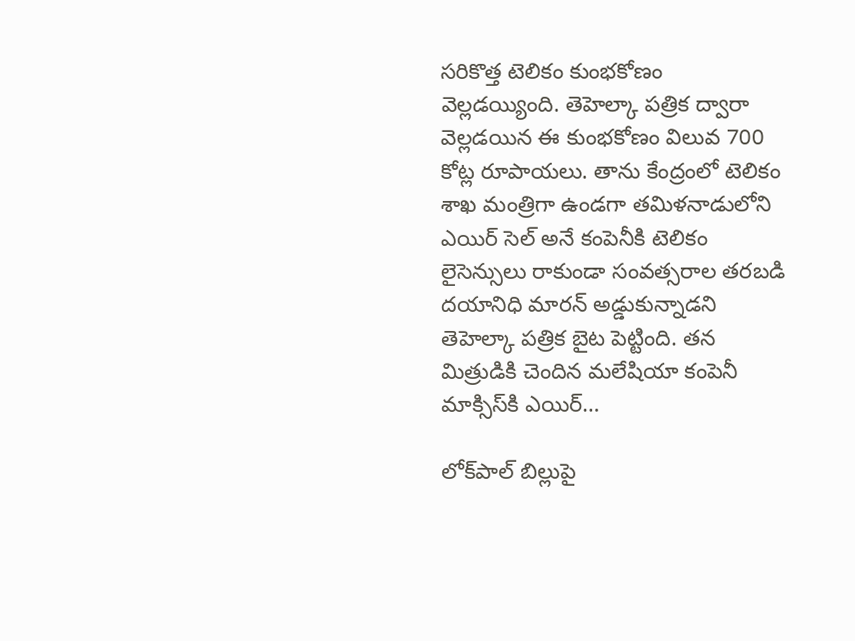సరికొత్త టెలికం కుంభకోణం వెల్లడయ్యింది. తెహెల్కా పత్రిక ద్వారా వెల్లడయిన ఈ కుంభకోణం విలువ 700 కోట్ల రూపాయలు. తాను కేంద్రంలో టెలికం శాఖ మంత్రిగా ఉండగా తమిళనాడులోని ఎయిర్ సెల్ అనే కంపెనీకి టెలికం లైసెన్సులు రాకుండా సంవత్సరాల తరబడి దయానిధి మారన్ అడ్డుకున్నాడని తెహెల్కా పత్రిక బైట పెట్టింది. తన మిత్రుడికి చెందిన మలేషియా కంపెనీ మాక్సిస్‌కి ఎయిర్…

లోక్‌పాల్ బిల్లుపై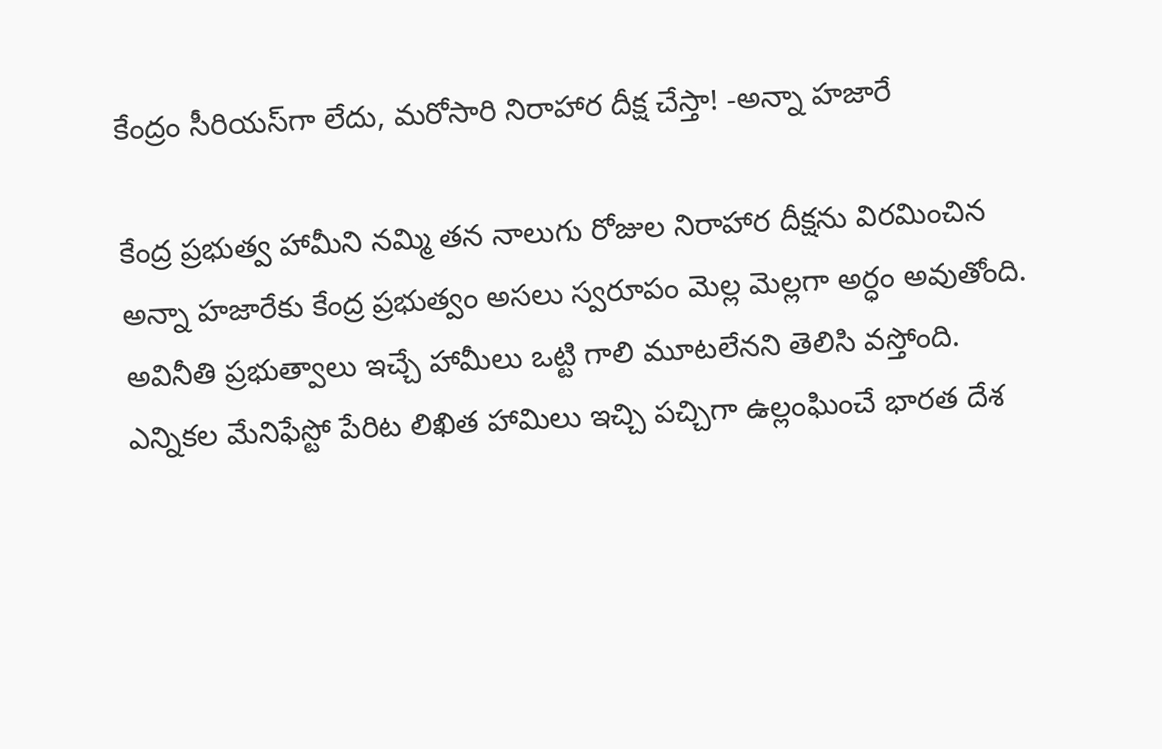కేంద్రం సీరియస్‌గా లేదు, మరోసారి నిరాహార దీక్ష చేస్తా! -అన్నా హజారే

కేంద్ర ప్రభుత్వ హామీని నమ్మి తన నాలుగు రోజుల నిరాహార దీక్షను విరమించిన అన్నా హజారేకు కేంద్ర ప్రభుత్వం అసలు స్వరూపం మెల్ల మెల్లగా అర్ధం అవుతోంది. అవినీతి ప్రభుత్వాలు ఇచ్చే హామీలు ఒట్టి గాలి మూటలేనని తెలిసి వస్తోంది. ఎన్నికల మేనిఫేస్టో పేరిట లిఖిత హామిలు ఇచ్చి పచ్చిగా ఉల్లంఘించే భారత దేశ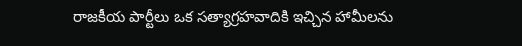రాజకీయ పార్టీలు ఒక సత్యాగ్రహవాదికి ఇచ్చిన హామీలను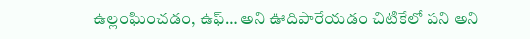ఉల్లంఘించడం, ఉఫ్… అని ఊదిపారేయడం చిటికేలో పని అని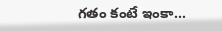గతం కంటే ఇంకా…